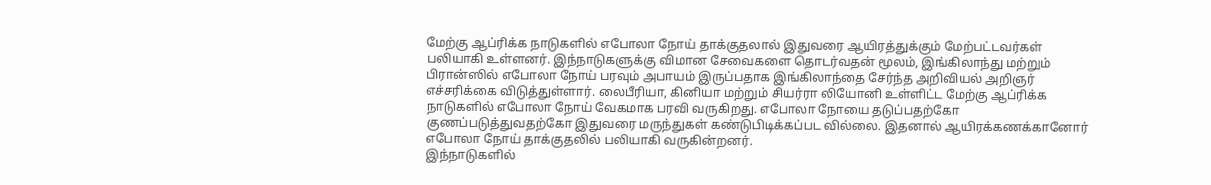மேற்கு ஆப்ரிக்க நாடுகளில் எபோலா நோய் தாக்குதலால் இதுவரை ஆயிரத்துக்கும் மேற்பட்டவர்கள் பலியாகி உள்ளனர். இந்நாடுகளுக்கு விமான சேவைகளை தொடர்வதன் மூலம், இங்கிலாந்து மற்றும் பிரான்ஸில் எபோலா நோய் பரவும் அபாயம் இருப்பதாக இங்கிலாந்தை சேர்ந்த அறிவியல் அறிஞர் எச்சரிக்கை விடுத்துள்ளார். லைபீரியா, கினியா மற்றும் சியர்ரா லியோனி உள்ளிட்ட மேற்கு ஆப்ரிக்க நாடுகளில் எபோலா நோய் வேகமாக பரவி வருகிறது. எபோலா நோயை தடுப்பதற்கோ குணப்படுத்துவதற்கோ இதுவரை மருந்துகள் கண்டுபிடிக்கப்பட வில்லை. இதனால் ஆயிரக்கணக்கானோர் எபோலா நோய் தாக்குதலில் பலியாகி வருகின்றனர்.
இந்நாடுகளில்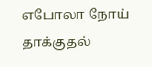எபோலா நோய் தாக்குதல்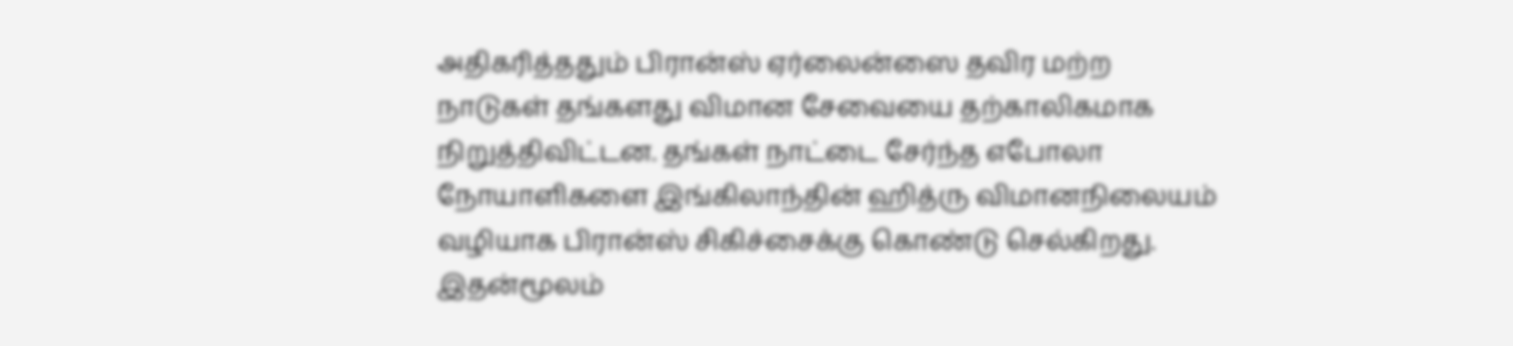அதிகரித்ததும் பிரான்ஸ் ஏர்லைன்ஸை தவிர மற்ற நாடுகள் தங்களது விமான சேவையை தற்காலிகமாக நிறுத்திவிட்டன. தங்கள் நாட்டை சேர்ந்த எபோலா நோயாளிகளை இங்கிலாந்தின் ஹித்ரு விமானநிலையம் வழியாக பிரான்ஸ் சிகிச்சைக்கு கொண்டு செல்கிறது. இதன்மூலம்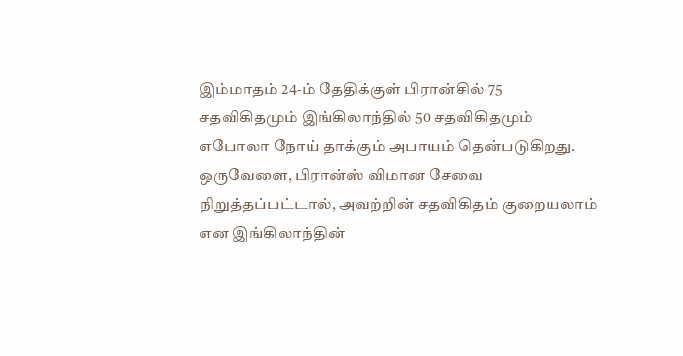இம்மாதம் 24-ம் தேதிக்குள் பிரான்சில் 75 சதவிகிதமும் இங்கிலாந்தில் 50 சதவிகிதமும் எபோலா நோய் தாக்கும் அபாயம் தென்படுகிறது. ஒருவேளை, பிரான்ஸ் விமான சேவை நிறுத்தப்பட்டால், அவற்றின் சதவிகிதம் குறையலாம் என இங்கிலாந்தின்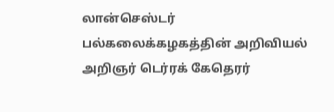லான்செஸ்டர் பல்கலைக்கழகத்தின் அறிவியல் அறிஞர் டெர்ரக் கேதெரர்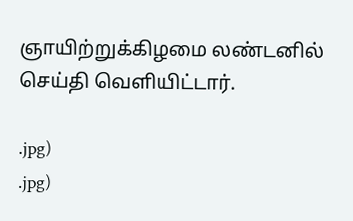ஞாயிற்றுக்கிழமை லண்டனில் செய்தி வெளியிட்டார்.

.jpg)
.jpg)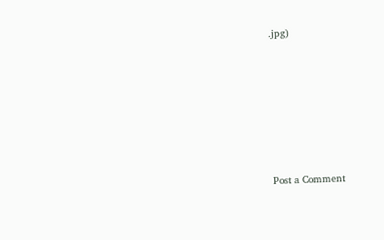.jpg)






Post a Comment